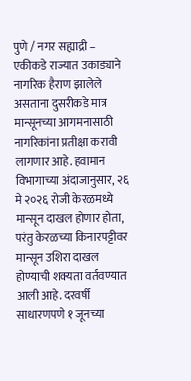पुणे / नगर सह्याद्री –
एकीकडे राज्यात उकाड्याने नागरिक हैराण झालेले असताना दुसरीकडे मात्र मान्सूनच्या आगमनासाठी नागरिकांना प्रतीक्षा करावी लागणार आहे. हवामान विभागाच्या अंदाजानुसार, २६ मे २०२६ रोजी केरळमध्ये मान्सून दाखल होणार होता, परंतु केरळच्या किनारपट्टीवर मान्सून उशिरा दाखल होण्याची शक्यता वर्तवण्यात आली आहे. दरवर्षी साधारणपणे १ जूनच्या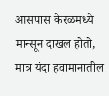आसपास केरळमध्ये मान्सून दाखल होतो, मात्र यंदा हवामानातील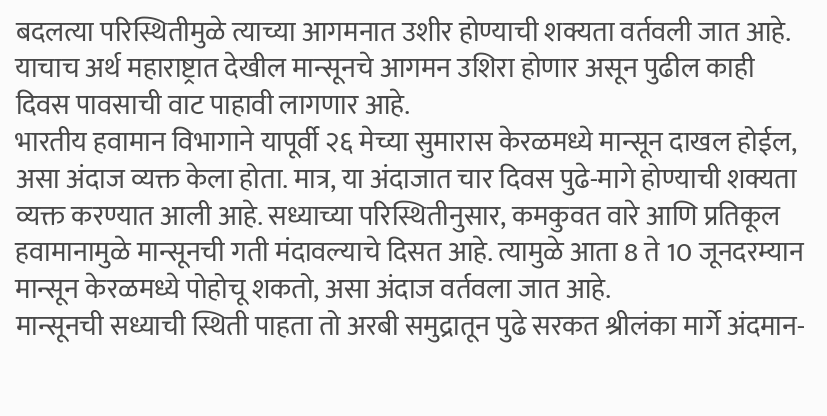बदलत्या परिस्थितीमुळे त्याच्या आगमनात उशीर होण्याची शक्यता वर्तवली जात आहे. याचाच अर्थ महाराष्ट्रात देखील मान्सूनचे आगमन उशिरा होणार असून पुढील काही दिवस पावसाची वाट पाहावी लागणार आहे.
भारतीय हवामान विभागाने यापूर्वी २६ मेच्या सुमारास केरळमध्ये मान्सून दाखल होईल, असा अंदाज व्यक्त केला होता. मात्र, या अंदाजात चार दिवस पुढे-मागे होण्याची शक्यता व्यक्त करण्यात आली आहे. सध्याच्या परिस्थितीनुसार, कमकुवत वारे आणि प्रतिकूल हवामानामुळे मान्सूनची गती मंदावल्याचे दिसत आहे. त्यामुळे आता 8 ते 10 जूनदरम्यान मान्सून केरळमध्ये पोहोचू शकतो, असा अंदाज वर्तवला जात आहे.
मान्सूनची सध्याची स्थिती पाहता तो अरबी समुद्रातून पुढे सरकत श्रीलंका मार्गे अंदमान-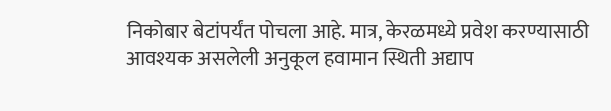निकोबार बेटांपर्यंत पोचला आहे. मात्र, केरळमध्ये प्रवेश करण्यासाठी आवश्यक असलेली अनुकूल हवामान स्थिती अद्याप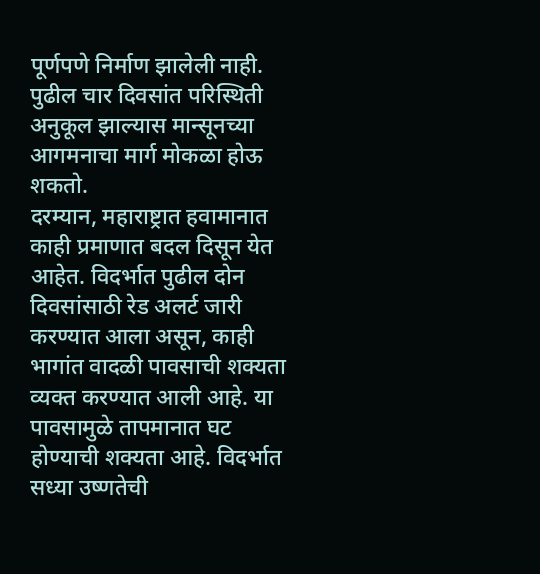पूर्णपणे निर्माण झालेली नाही. पुढील चार दिवसांत परिस्थिती अनुकूल झाल्यास मान्सूनच्या आगमनाचा मार्ग मोकळा होऊ शकतो.
दरम्यान, महाराष्ट्रात हवामानात काही प्रमाणात बदल दिसून येत आहेत. विदर्भात पुढील दोन दिवसांसाठी रेड अलर्ट जारी करण्यात आला असून, काही भागांत वादळी पावसाची शक्यता व्यक्त करण्यात आली आहे. या पावसामुळे तापमानात घट होण्याची शक्यता आहे. विदर्भात सध्या उष्णतेची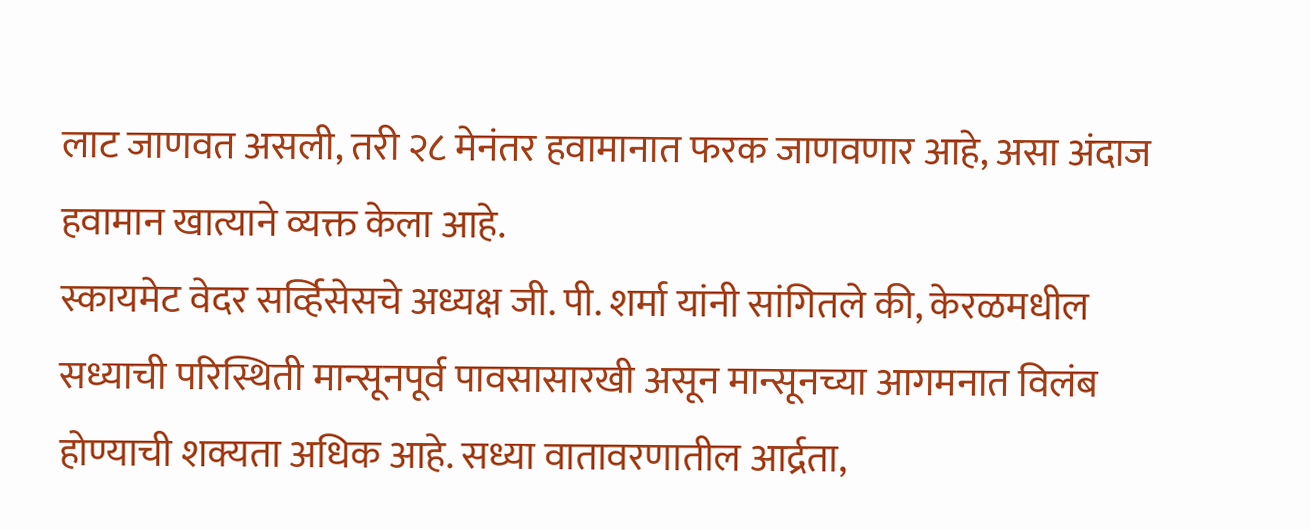लाट जाणवत असली, तरी २८ मेनंतर हवामानात फरक जाणवणार आहे, असा अंदाज हवामान खात्याने व्यक्त केला आहे.
स्कायमेट वेदर सर्व्हिसेसचे अध्यक्ष जी. पी. शर्मा यांनी सांगितले की, केरळमधील सध्याची परिस्थिती मान्सूनपूर्व पावसासारखी असून मान्सूनच्या आगमनात विलंब होण्याची शक्यता अधिक आहे. सध्या वातावरणातील आर्द्रता,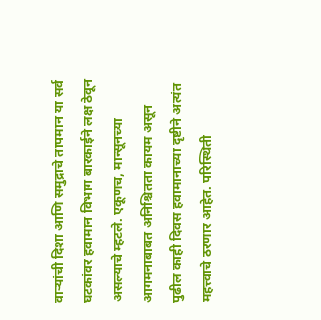वाऱ्यांची दिशा आणि समुद्राचे तापमान या सर्व घटकांवर हवामान विभाग बारकाईने लक्ष ठेवून असल्याचे म्हटले. एकूणच, मान्सूनच्या आगमनाबाबत अनिश्चितता कायम असून पुढील काही दिवस हवामानाच्या दृष्टीने अत्यंत महत्त्वाचे ठरणार आहेत. परिस्थिती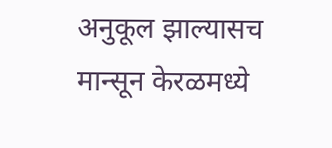अनुकूल झाल्यासच मान्सून केरळमध्ये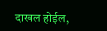दाखल होईल,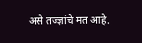असे तज्ज्ञांचे मत आहे.